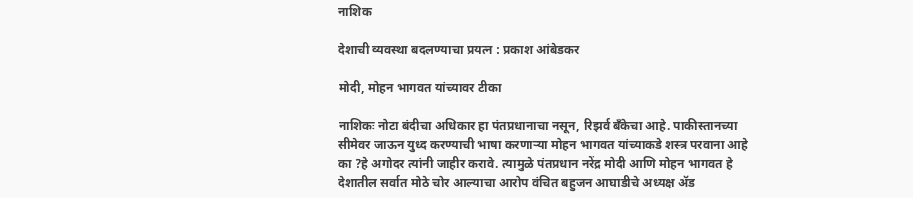नाशिक

देशाची व्यवस्था बदलण्याचा प्रयत्न : प्रकाश आंबेडकर

मोदी, मोहन भागवत यांच्यावर टीका

नाशिकः नोटा बंदीचा अधिकार हा पंतप्रधानाचा नसून, रिझर्व बँकेचा आहे. पाकीस्तानच्या सीमेवर जाऊन युध्द करण्याची भाषा करणाऱ्या मोहन भागवत यांच्याकडे शस्त्र परवाना आहे का ?हे अगोदर त्यांनी जाहीर करावे. त्यामुळे पंतप्रधान नरेंद्र मोदी आणि मोहन भागवत हे देशातील सर्वात मोठे चोर आल्याचा आरोप वंचित बहुजन आघाडीचे अध्यक्ष ॲड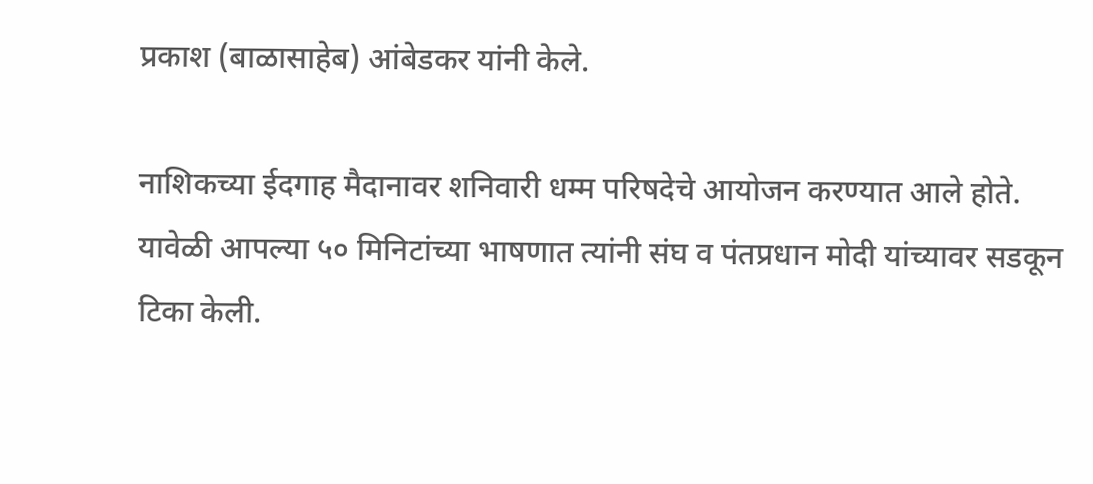प्रकाश (बाळासाहेब) आंबेडकर यांनी केले.

नाशिकच्या ईदगाह मैदानावर शनिवारी धम्म परिषदेचे आयोजन करण्यात आले होते. यावेळी आपल्या ५० मिनिटांच्या भाषणात त्यांनी संघ व पंतप्रधान मोदी यांच्यावर सडकून टिका केली.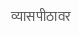व्यासपीठावर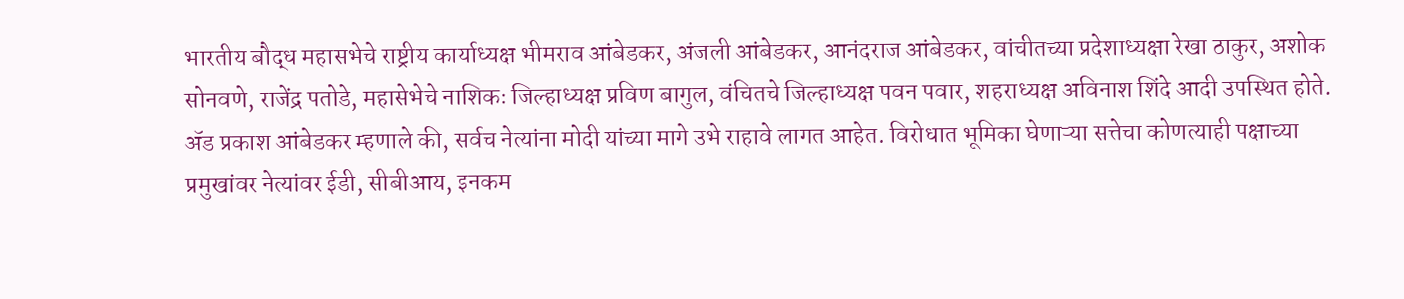भारतीय बौद्ध महासभेचे राष्ट्रीय कार्याध्यक्ष भीमराव आंबेडकर, अंजली आंबेडकर, आनंदराज आंबेडकर, वांचीतच्या प्रदेशाध्यक्षा रेखा ठाकुर, अशोक सोनवणे, राजेंद्र पतोडे, महासेभेचे नाशिकः जिल्हाध्यक्ष प्रविण बागुल, वंचितचे जिल्हाध्यक्ष पवन पवार, शहराध्यक्ष अविनाश शिंदे आदी उपस्थित होते.
ॲड प्रकाश आंबेडकर म्हणाले की, सर्वच नेत्यांना मोदी यांच्या मागे उभे राहावे लागत आहेत. विरोधात भूमिका घेणाऱ्या सत्तेचा कोणत्याही पक्षाच्या प्रमुखांवर नेत्यांवर ईडी, सीबीआय, इनकम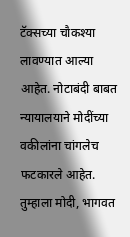टॅक्सच्या चौकश्या लावण्यात आल्या आहेत. नोटाबंदी बाबत न्यायालयाने मोदींच्या वकीलांना चांगलेच फटकारले आहेत. तुम्हाला मोदी, भागवत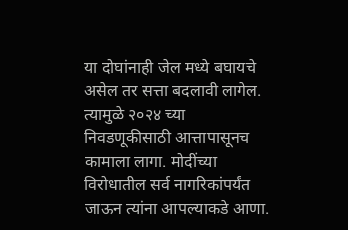या दोघांनाही जेल मध्ये बघायचे असेल तर सत्ता बदलावी लागेल. त्यामुळे २०२४ च्या निवडणूकीसाठी आत्तापासूनच कामाला लागा. मोदींच्या विरोधातील सर्व नागरिकांपर्यंत जाऊन त्यांना आपल्याकडे आणा.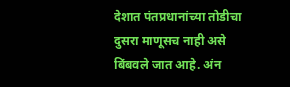देशात पंतप्रधानांच्या तोडीचा दुसरा माणूसच नाही असे बिंबवले जात आहे. अंन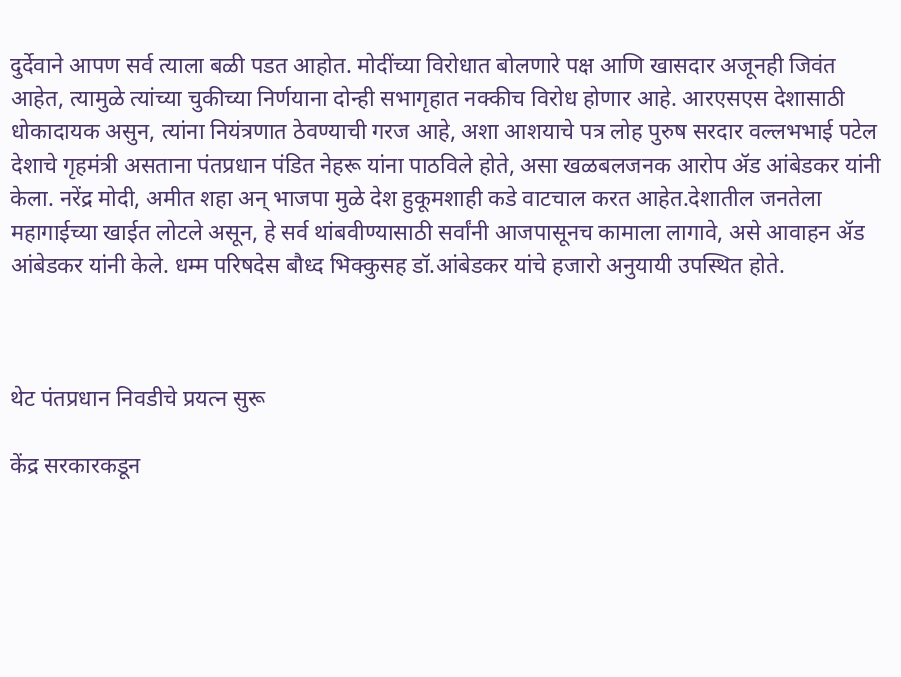दुर्देवाने आपण सर्व त्याला बळी पडत आहोत. मोदींच्या विरोधात बोलणारे पक्ष आणि खासदार अजूनही जिवंत आहेत, त्यामुळे त्यांच्या चुकीच्या निर्णयाना दोन्ही सभागृहात नक्कीच विरोध होणार आहे. आरएसएस देशासाठी धोकादायक असुन, त्यांना नियंत्रणात ठेवण्याची गरज आहे, अशा आशयाचे पत्र लोह पुरुष सरदार वल्लभभाई पटेल देशाचे गृहमंत्री असताना पंतप्रधान पंडित नेहरू यांना पाठविले होते, असा खळबलजनक आरोप ॲड आंबेडकर यांनी केला. नरेंद्र मोदी, अमीत शहा अन् भाजपा मुळे देश हुकूमशाही कडे वाटचाल करत आहेत.देशातील जनतेला महागाईच्या खाईत लोटले असून, हे सर्व थांबवीण्यासाठी सर्वांनी आजपासूनच कामाला लागावे, असे आवाहन ॲड आंबेडकर यांनी केले. धम्म परिषदेस बौध्द भिक्कुसह डॉ.आंबेडकर यांचे हजारो अनुयायी उपस्थित होते.



थेट पंतप्रधान निवडीचे प्रयत्न सुरू

केंद्र सरकारकडून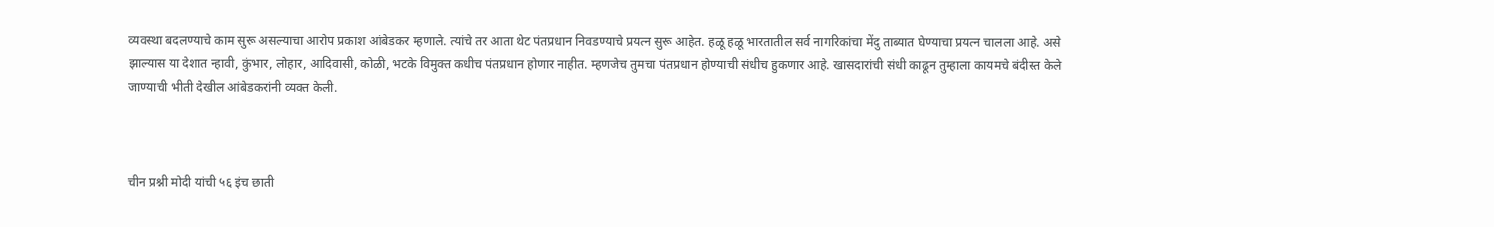व्यवस्था बदलण्याचे काम सुरू असल्याचा आरोप प्रकाश आंबेडकर म्हणाले. त्यांचे तर आता थेट पंतप्रधान निवडण्याचे प्रयत्न सुरू आहेत. हळू हळू भारतातील सर्व नागरिकांचा मेंदु ताब्यात घेण्याचा प्रयत्न चालला आहे. असे झाल्यास या देशात न्हावी, कुंभार, लोहार, आदिवासी, कोळी, भटके विमुक्त कधीच पंतप्रधान होणार नाहीत. म्हणजेच तुमचा पंतप्रधान होण्याची संधीच हुकणार आहे. खासदारांची संधी काढून तुम्हाला कायमचे बंदीस्त केले जाण्याची भीती देखील आंबेडकरांनी व्यक्त केली.



चीन प्रश्नी मोदी यांची ५६ इंच छाती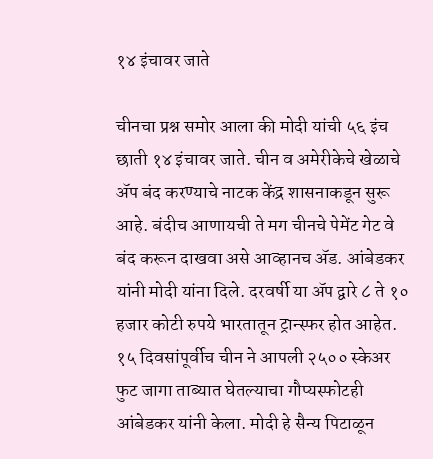१४ इंचावर जाते

चीनचा प्रश्न समोर आला की मोदी यांची ५६ इंच छाती १४ इंचावर जाते. चीन व अमेरीकेचे खेळाचे ॲप बंद करण्याचे नाटक केंद्र शासनाकडून सुरू आहे. बंदीच आणायची ते मग चीनचे पेमेंट गेट वे बंद करून दाखवा असे आव्हानच ॲड. आंबेडकर यांनी मोदी यांना दिले. दरवर्षी या ॲप द्वारे ८ ते १० हजार कोटी रुपये भारतातून ट्रान्स्फर होत आहेत. १५ दिवसांपूर्वीच चीन ने आपली २५०० स्केअर फुट जागा ताब्यात घेतल्याचा गौप्यस्फोटही आंबेडकर यांनी केला. मोदी हे सैन्य पिटाळून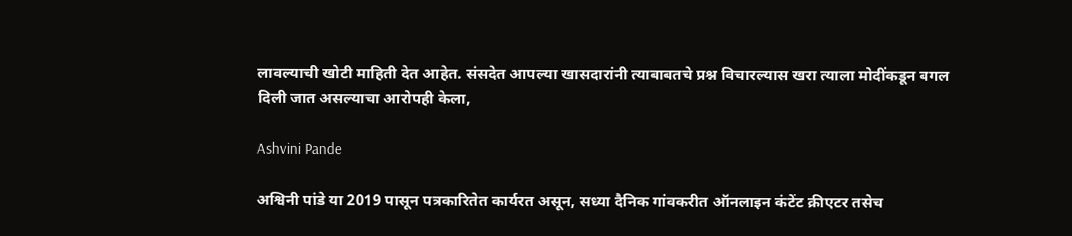लावल्याची खोटी माहिती देत आहेत. संसदेत आपल्या खासदारांनी त्याबाबतचे प्रश्न विचारल्यास खरा त्याला मोदींकडून बगल दिली जात असल्याचा आरोपही केला,

Ashvini Pande

अश्विनी पांडे या 2019 पासून पत्रकारितेत कार्यरत असून, सध्या दैनिक गांवकरीत ऑनलाइन कंटेंट क्रीएटर तसेच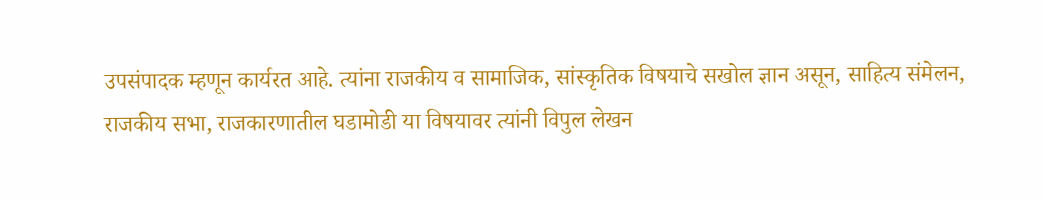उपसंपादक म्हणून कार्यरत आहे. त्यांना राजकीय व सामाजिक, सांस्कृतिक विषयाचे सखोल ज्ञान असून, साहित्य संमेलन, राजकीय सभा, राजकारणातील घडामोडी या विषयावर त्यांनी विपुल लेखन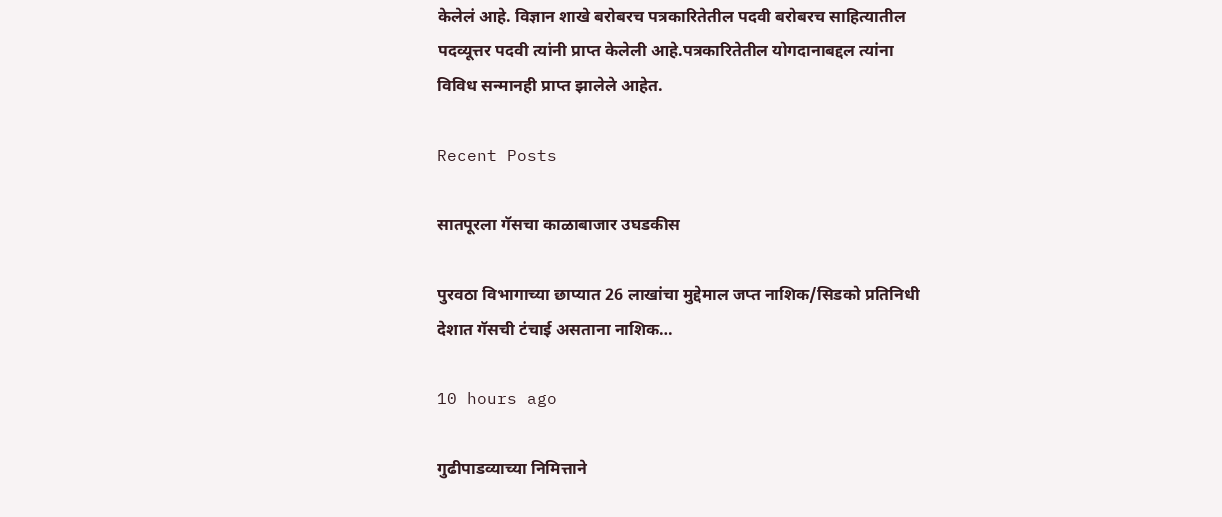केलेलं आहे. विज्ञान शाखे बरोबरच पत्रकारितेतील पदवी बरोबरच साहित्यातील पदव्यूत्तर पदवी त्यांनी प्राप्त केलेली आहे.पत्रकारितेतील योगदानाबद्दल त्यांना विविध सन्मानही प्राप्त झालेले आहेत.

Recent Posts

सातपूरला गॅसचा काळाबाजार उघडकीस

पुरवठा विभागाच्या छाप्यात 26 लाखांचा मुद्देमाल जप्त नाशिक/सिडको प्रतिनिधी देशात गॅसची टंचाई असताना नाशिक…

10 hours ago

गुढीपाडव्याच्या निमित्ताने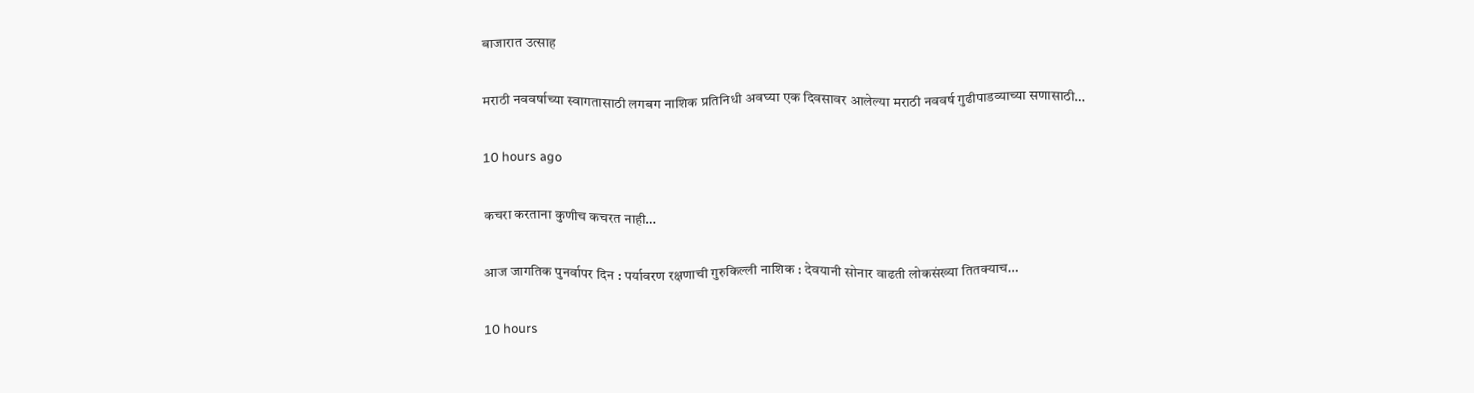बाजारात उत्साह

मराठी नववर्षाच्या स्वागतासाठी लगबग नाशिक प्रतिनिधी अवघ्या एक दिवसावर आलेल्या मराठी नववर्ष गुढीपाडव्याच्या सणासाठी…

10 hours ago

कचरा करताना कुणीच कचरत नाही…

आज जागतिक पुनर्वापर दिन : पर्यावरण रक्षणाची गुरुकिल्ली नाशिक : देवयानी सोनार वाढती लोकसंख्या तितक्याच…

10 hours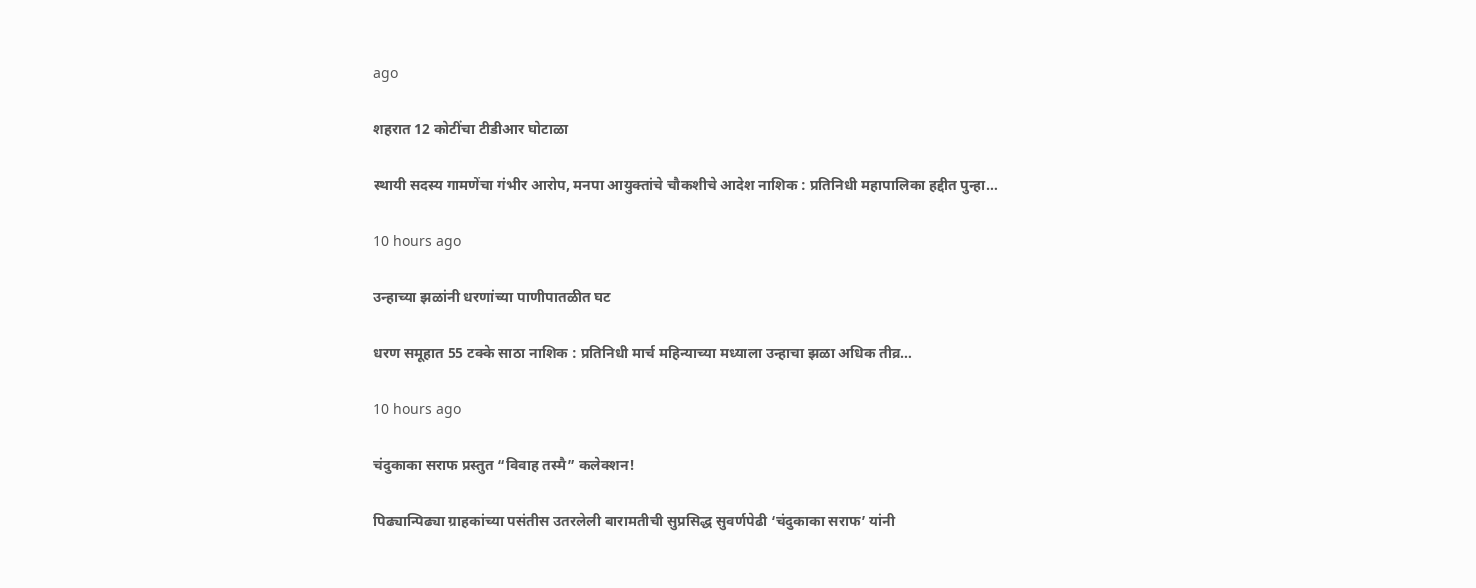ago

शहरात 12 कोटींचा टीडीआर घोटाळा

स्थायी सदस्य गामणेंचा गंभीर आरोप, मनपा आयुक्तांचे चौकशीचे आदेश नाशिक : प्रतिनिधी महापालिका हद्दीत पुन्हा…

10 hours ago

उन्हाच्या झळांनी धरणांच्या पाणीपातळीत घट

धरण समूहात 55 टक्के साठा नाशिक : प्रतिनिधी मार्च महिन्याच्या मध्याला उन्हाचा झळा अधिक तीव्र…

10 hours ago

चंदुकाका सराफ प्रस्तुत “विवाह तस्मै” कलेक्शन!

पिढ्यान्पिढ्या ग्राहकांच्या पसंतीस उतरलेली बारामतीची सुप्रसिद्ध सुवर्णपेढी ‘चंदुकाका सराफ’ यांनी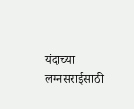यंदाच्या लग्नसराईसाठी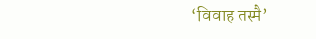‘विवाह तस्मै’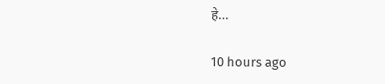हे…

10 hours ago